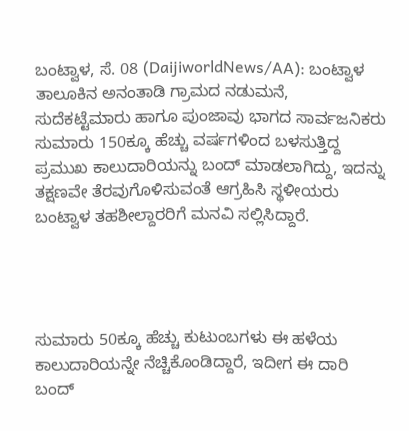ಬಂಟ್ವಾಳ, ಸೆ. 08 (DaijiworldNews/AA): ಬಂಟ್ವಾಳ ತಾಲೂಕಿನ ಅನಂತಾಡಿ ಗ್ರಾಮದ ನಡುಮನೆ, ಸುದೆಕಟ್ಟೆಮಾರು ಹಾಗೂ ಪುಂಜಾವು ಭಾಗದ ಸಾರ್ವಜನಿಕರು ಸುಮಾರು 150ಕ್ಕೂ ಹೆಚ್ಚು ವರ್ಷಗಳಿಂದ ಬಳಸುತ್ತಿದ್ದ ಪ್ರಮುಖ ಕಾಲುದಾರಿಯನ್ನು ಬಂದ್ ಮಾಡಲಾಗಿದ್ದು, ಇದನ್ನು ತಕ್ಷಣವೇ ತೆರವುಗೊಳಿಸುವಂತೆ ಆಗ್ರಹಿಸಿ ಸ್ಥಳೀಯರು ಬಂಟ್ವಾಳ ತಹಶೀಲ್ದಾರರಿಗೆ ಮನವಿ ಸಲ್ಲಿಸಿದ್ದಾರೆ.




ಸುಮಾರು 50ಕ್ಕೂ ಹೆಚ್ಚು ಕುಟುಂಬಗಳು ಈ ಹಳೆಯ ಕಾಲುದಾರಿಯನ್ನೇ ನೆಚ್ಚಿಕೊಂಡಿದ್ದಾರೆ, ಇದೀಗ ಈ ದಾರಿ ಬಂದ್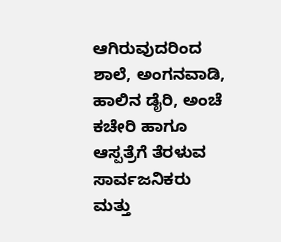ಆಗಿರುವುದರಿಂದ ಶಾಲೆ, ಅಂಗನವಾಡಿ, ಹಾಲಿನ ಡೈರಿ, ಅಂಚೆ ಕಚೇರಿ ಹಾಗೂ ಆಸ್ಪತ್ರೆಗೆ ತೆರಳುವ ಸಾರ್ವಜನಿಕರು ಮತ್ತು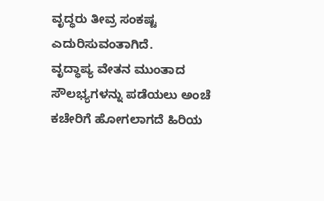ವೃದ್ಧರು ತೀವ್ರ ಸಂಕಷ್ಟ ಎದುರಿಸುವಂತಾಗಿದೆ.
ವೃದ್ಧಾಪ್ಯ ವೇತನ ಮುಂತಾದ ಸೌಲಭ್ಯಗಳನ್ನು ಪಡೆಯಲು ಅಂಚೆ ಕಚೇರಿಗೆ ಹೋಗಲಾಗದೆ ಹಿರಿಯ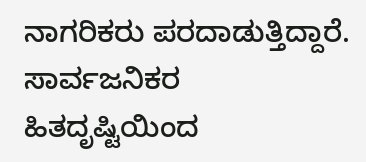ನಾಗರಿಕರು ಪರದಾಡುತ್ತಿದ್ದಾರೆ. ಸಾರ್ವಜನಿಕರ ಹಿತದೃಷ್ಟಿಯಿಂದ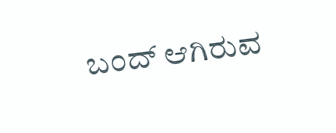ಬಂದ್ ಆಗಿರುವ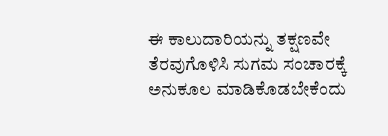ಈ ಕಾಲುದಾರಿಯನ್ನು ತಕ್ಷಣವೇ ತೆರವುಗೊಳಿಸಿ ಸುಗಮ ಸಂಚಾರಕ್ಕೆ ಅನುಕೂಲ ಮಾಡಿಕೊಡಬೇಕೆಂದು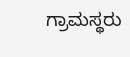ಗ್ರಾಮಸ್ಥರು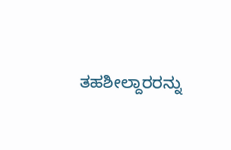ತಹಶೀಲ್ದಾರರನ್ನು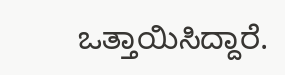ಒತ್ತಾಯಿಸಿದ್ದಾರೆ.